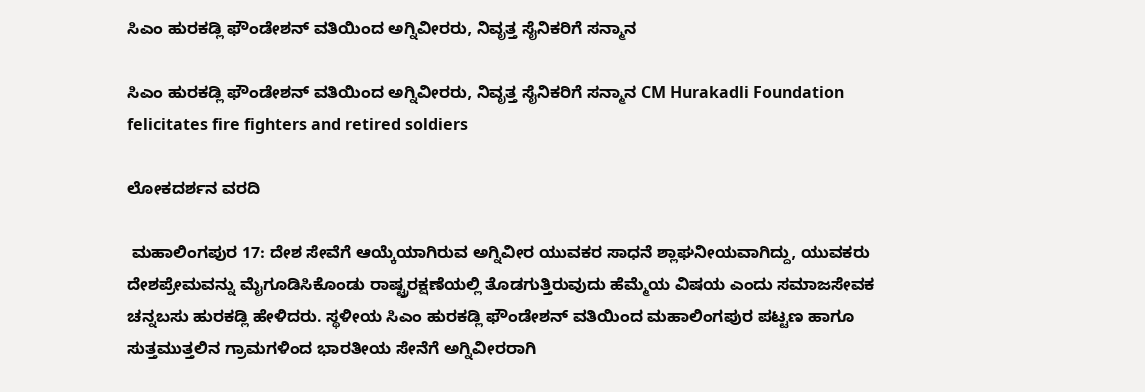ಸಿಎಂ ಹುರಕಡ್ಲಿ ಫೌಂಡೇಶನ್ ವತಿಯಿಂದ ಅಗ್ನಿವೀರರು, ನಿವೃತ್ತ ಸೈನಿಕರಿಗೆ ಸನ್ಮಾನ

ಸಿಎಂ ಹುರಕಡ್ಲಿ ಫೌಂಡೇಶನ್ ವತಿಯಿಂದ ಅಗ್ನಿವೀರರು, ನಿವೃತ್ತ ಸೈನಿಕರಿಗೆ ಸನ್ಮಾನ CM Hurakadli Foundation felicitates fire fighters and retired soldiers

ಲೋಕದರ್ಶನ ವರದಿ

 ಮಹಾಲಿಂಗಪುರ 17: ದೇಶ ಸೇವೆಗೆ ಆಯ್ಕೆಯಾಗಿರುವ ಅಗ್ನಿವೀರ ಯುವಕರ ಸಾಧನೆ ಶ್ಲಾಘನೀಯವಾಗಿದ್ದು, ಯುವಕರು ದೇಶಪ್ರೇಮವನ್ನು ಮೈಗೂಡಿಸಿಕೊಂಡು ರಾಷ್ಟ್ರರಕ್ಷಣೆಯಲ್ಲಿ ತೊಡಗುತ್ತಿರುವುದು ಹೆಮ್ಮೆಯ ವಿಷಯ ಎಂದು ಸಮಾಜಸೇವಕ ಚನ್ನಬಸು ಹುರಕಡ್ಲಿ ಹೇಳಿದರು. ಸ್ಥಳೀಯ ಸಿಎಂ ಹುರಕಡ್ಲಿ ಫೌಂಡೇಶನ್ ವತಿಯಿಂದ ಮಹಾಲಿಂಗಪುರ ಪಟ್ಟಣ ಹಾಗೂ ಸುತ್ತಮುತ್ತಲಿನ ಗ್ರಾಮಗಳಿಂದ ಭಾರತೀಯ ಸೇನೆಗೆ ಅಗ್ನಿವೀರರಾಗಿ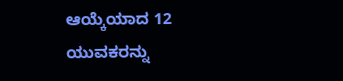ಆಯ್ಕೆಯಾದ 12 ಯುವಕರನ್ನು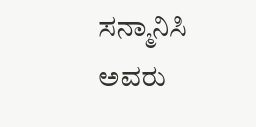ಸನ್ಮಾನಿಸಿ ಅವರು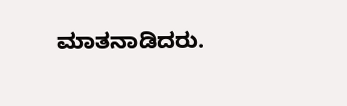ಮಾತನಾಡಿದರು.